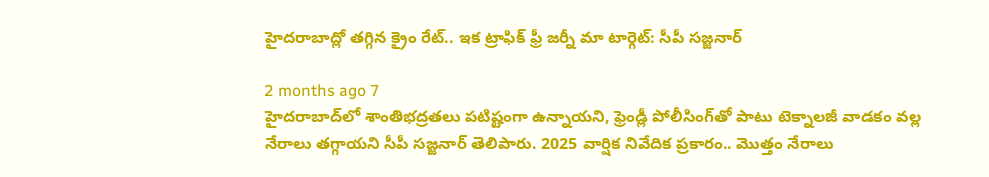హైదరాబాద్లో తగ్గిన క్రైం రేట్.. ఇక ట్రాఫిక్ ఫ్రీ జర్నీ మా టార్గెట్: సీపీ సజ్జనార్

2 months ago 7
హైదరాబాద్‌లో శాంతిభద్రతలు పటిష్టంగా ఉన్నాయని, ఫ్రెండ్లీ పోలీసింగ్‌తో పాటు టెక్నాలజీ వాడకం వల్ల నేరాలు తగ్గాయని సీపీ సజ్జనార్ తెలిపారు. 2025 వార్షిక నివేదిక ప్రకారం.. మొత్తం నేరాలు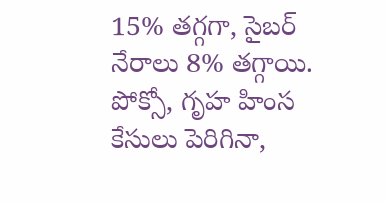15% తగ్గగా, సైబర్ నేరాలు 8% తగ్గాయి. పోక్సో, గృహ హింస కేసులు పెరిగినా,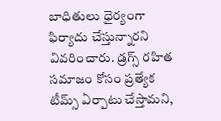బాధితులు ధైర్యంగా ఫిర్యాదు చేస్తున్నారని వివరించారు. డ్రగ్స్ రహిత సమాజం కోసం ప్రత్యేక టీమ్స్ ఏర్పాటు చేస్తామని,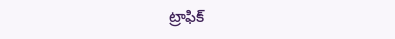ట్రాఫిక్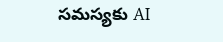సమస్యకు AI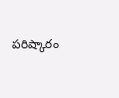పరిష్కారం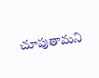చూపుతామని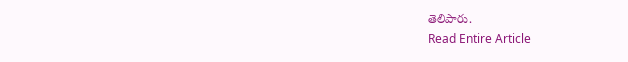తెలిపారు.
Read Entire Article